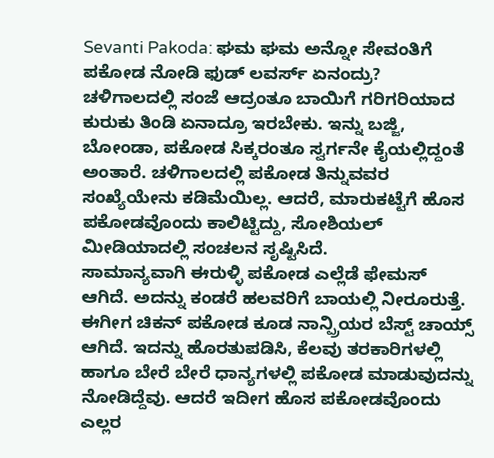Sevanti Pakoda: ಘಮ ಘಮ ಅನ್ನೋ ಸೇವಂತಿಗೆ ಪಕೋಡ ನೋಡಿ ಫುಡ್ ಲವರ್ಸ್ ಏನಂದ್ರು?
ಚಳಿಗಾಲದಲ್ಲಿ ಸಂಜೆ ಆದ್ರಂತೂ ಬಾಯಿಗೆ ಗರಿಗರಿಯಾದ ಕುರುಕು ತಿಂಡಿ ಏನಾದ್ರೂ ಇರಬೇಕು. ಇನ್ನು ಬಜ್ಜಿ, ಬೋಂಡಾ, ಪಕೋಡ ಸಿಕ್ಕರಂತೂ ಸ್ವರ್ಗನೇ ಕೈಯಲ್ಲಿದ್ದಂತೆ ಅಂತಾರೆ. ಚಳಿಗಾಲದಲ್ಲಿ ಪಕೋಡ ತಿನ್ನುವವರ ಸಂಖ್ಯೆಯೇನು ಕಡಿಮೆಯಿಲ್ಲ. ಆದರೆ, ಮಾರುಕಟ್ಟೆಗೆ ಹೊಸ ಪಕೋಡವೊಂದು ಕಾಲಿಟ್ಟಿದ್ದು, ಸೋಶಿಯಲ್ ಮೀಡಿಯಾದಲ್ಲಿ ಸಂಚಲನ ಸೃಷ್ಟಿಸಿದೆ.
ಸಾಮಾನ್ಯವಾಗಿ ಈರುಳ್ಳಿ ಪಕೋಡ ಎಲ್ಲೆಡೆ ಫೇಮಸ್ ಆಗಿದೆ. ಅದನ್ನು ಕಂಡರೆ ಹಲವರಿಗೆ ಬಾಯಲ್ಲಿ ನೀರೂರುತ್ತೆ. ಈಗೀಗ ಚಿಕನ್ ಪಕೋಡ ಕೂಡ ನಾನ್ಪ್ರಿಯರ ಬೆಸ್ಟ್ ಚಾಯ್ಸ್ ಆಗಿದೆ. ಇದನ್ನು ಹೊರತುಪಡಿಸಿ, ಕೆಲವು ತರಕಾರಿಗಳಲ್ಲಿ ಹಾಗೂ ಬೇರೆ ಬೇರೆ ಧಾನ್ಯಗಳಲ್ಲಿ ಪಕೋಡ ಮಾಡುವುದನ್ನು ನೋಡಿದ್ದೆವು. ಆದರೆ ಇದೀಗ ಹೊಸ ಪಕೋಡವೊಂದು ಎಲ್ಲರ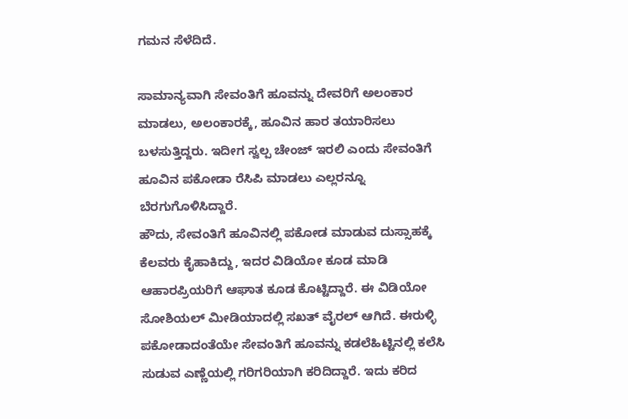ಗಮನ ಸೆಳೆದಿದೆ.

ಸಾಮಾನ್ಯವಾಗಿ ಸೇವಂತಿಗೆ ಹೂವನ್ನು ದೇವರಿಗೆ ಅಲಂಕಾರ ಮಾಡಲು, ಅಲಂಕಾರಕ್ಕೆ, ಹೂವಿನ ಹಾರ ತಯಾರಿಸಲು ಬಳಸುತ್ತಿದ್ದರು. ಇದೀಗ ಸ್ವಲ್ಪ ಚೇಂಜ್ ಇರಲಿ ಎಂದು ಸೇವಂತಿಗೆ ಹೂವಿನ ಪಕೋಡಾ ರೆಸಿಪಿ ಮಾಡಲು ಎಲ್ಲರನ್ನೂ ಬೆರಗುಗೊಳಿಸಿದ್ದಾರೆ.
ಹೌದು, ಸೇವಂತಿಗೆ ಹೂವಿನಲ್ಲಿ ಪಕೋಡ ಮಾಡುವ ದುಸ್ಸಾಹಕ್ಕೆ ಕೆಲವರು ಕೈಹಾಕಿದ್ದು, ಇದರ ವಿಡಿಯೋ ಕೂಡ ಮಾಡಿ ಆಹಾರಪ್ರಿಯರಿಗೆ ಆಘಾತ ಕೂಡ ಕೊಟ್ಟಿದ್ದಾರೆ. ಈ ವಿಡಿಯೋ ಸೋಶಿಯಲ್ ಮೀಡಿಯಾದಲ್ಲಿ ಸಖತ್ ವೈರಲ್ ಆಗಿದೆ. ಈರುಳ್ಳಿ ಪಕೋಡಾದಂತೆಯೇ ಸೇವಂತಿಗೆ ಹೂವನ್ನು ಕಡಲೆಹಿಟ್ಟಿನಲ್ಲಿ ಕಲೆಸಿ ಸುಡುವ ಎಣ್ಣೆಯಲ್ಲಿ ಗರಿಗರಿಯಾಗಿ ಕರಿದಿದ್ದಾರೆ. ಇದು ಕರಿದ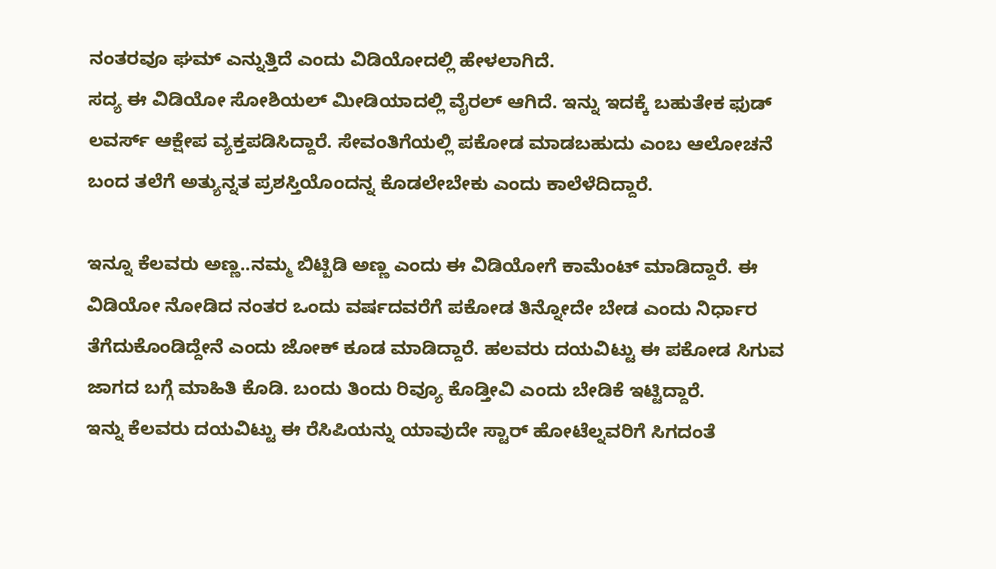ನಂತರವೂ ಘಮ್ ಎನ್ನುತ್ತಿದೆ ಎಂದು ವಿಡಿಯೋದಲ್ಲಿ ಹೇಳಲಾಗಿದೆ.
ಸದ್ಯ ಈ ವಿಡಿಯೋ ಸೋಶಿಯಲ್ ಮೀಡಿಯಾದಲ್ಲಿ ವೈರಲ್ ಆಗಿದೆ. ಇನ್ನು ಇದಕ್ಕೆ ಬಹುತೇಕ ಫುಡ್ ಲವರ್ಸ್ ಆಕ್ಷೇಪ ವ್ಯಕ್ತಪಡಿಸಿದ್ದಾರೆ. ಸೇವಂತಿಗೆಯಲ್ಲಿ ಪಕೋಡ ಮಾಡಬಹುದು ಎಂಬ ಆಲೋಚನೆ ಬಂದ ತಲೆಗೆ ಅತ್ಯುನ್ನತ ಪ್ರಶಸ್ತಿಯೊಂದನ್ನ ಕೊಡಲೇಬೇಕು ಎಂದು ಕಾಲೆಳೆದಿದ್ದಾರೆ.

ಇನ್ನೂ ಕೆಲವರು ಅಣ್ಣ..ನಮ್ಮ ಬಿಟ್ಬಿಡಿ ಅಣ್ಣ ಎಂದು ಈ ವಿಡಿಯೋಗೆ ಕಾಮೆಂಟ್ ಮಾಡಿದ್ದಾರೆ. ಈ ವಿಡಿಯೋ ನೋಡಿದ ನಂತರ ಒಂದು ವರ್ಷದವರೆಗೆ ಪಕೋಡ ತಿನ್ನೋದೇ ಬೇಡ ಎಂದು ನಿರ್ಧಾರ ತೆಗೆದುಕೊಂಡಿದ್ದೇನೆ ಎಂದು ಜೋಕ್ ಕೂಡ ಮಾಡಿದ್ದಾರೆ. ಹಲವರು ದಯವಿಟ್ಟು ಈ ಪಕೋಡ ಸಿಗುವ ಜಾಗದ ಬಗ್ಗೆ ಮಾಹಿತಿ ಕೊಡಿ. ಬಂದು ತಿಂದು ರಿವ್ಯೂ ಕೊಡ್ತೀವಿ ಎಂದು ಬೇಡಿಕೆ ಇಟ್ಟಿದ್ದಾರೆ.
ಇನ್ನು ಕೆಲವರು ದಯವಿಟ್ಟು ಈ ರೆಸಿಪಿಯನ್ನು ಯಾವುದೇ ಸ್ಟಾರ್ ಹೋಟೆಲ್ನವರಿಗೆ ಸಿಗದಂತೆ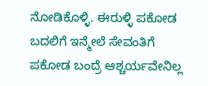ನೋಡಿಕೊಳ್ಳಿ. ಈರುಳ್ಳಿ ಪಕೋಡ ಬದಲಿಗೆ ಇನ್ಮೇಲೆ ಸೇವಂತಿಗೆ ಪಕೋಡ ಬಂದ್ರೆ ಆಶ್ಚರ್ಯವೇನಿಲ್ಲ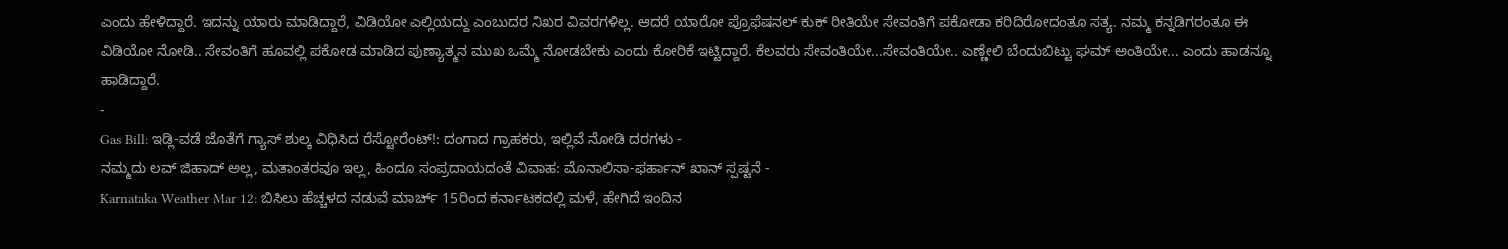ಎಂದು ಹೇಳಿದ್ದಾರೆ. ಇದನ್ನು ಯಾರು ಮಾಡಿದ್ದಾರೆ, ವಿಡಿಯೋ ಎಲ್ಲಿಯದ್ದು ಎಂಬುದರ ನಿಖರ ವಿವರಗಳಿಲ್ಲ. ಆದರೆ ಯಾರೋ ಪ್ರೊಫೆಷನಲ್ ಕುಕ್ ರೀತಿಯೇ ಸೇವಂತಿಗೆ ಪಕೋಡಾ ಕರಿದಿರೋದಂತೂ ಸತ್ಯ. ನಮ್ಮ ಕನ್ನಡಿಗರಂತೂ ಈ ವಿಡಿಯೋ ನೋಡಿ.. ಸೇವಂತಿಗೆ ಹೂವಲ್ಲಿ ಪಕೋಡ ಮಾಡಿದ ಪುಣ್ಯಾತ್ಮನ ಮುಖ ಒಮ್ಮೆ ನೋಡಬೇಕು ಎಂದು ಕೋರಿಕೆ ಇಟ್ಟಿದ್ದಾರೆ. ಕೆಲವರು ಸೇವಂತಿಯೇ...ಸೇವಂತಿಯೇ.. ಎಣ್ಣೇಲಿ ಬೆಂದುಬಿಟ್ಟು ಘಮ್ ಅಂತಿಯೇ... ಎಂದು ಹಾಡನ್ನೂ ಹಾಡಿದ್ದಾರೆ.
-
Gas Bill: ಇಡ್ಲಿ-ವಡೆ ಜೊತೆಗೆ ಗ್ಯಾಸ್ ಶುಲ್ಕ ವಿಧಿಸಿದ ರೆಸ್ಟೋರೆಂಟ್!: ದಂಗಾದ ಗ್ರಾಹಕರು, ಇಲ್ಲಿವೆ ನೋಡಿ ದರಗಳು -
ನಮ್ಮದು ಲವ್ ಜಿಹಾದ್ ಅಲ್ಲ, ಮತಾಂತರವೂ ಇಲ್ಲ, ಹಿಂದೂ ಸಂಪ್ರದಾಯದಂತೆ ವಿವಾಹ: ಮೊನಾಲಿಸಾ-ಫರ್ಹಾನ್ ಖಾನ್ ಸ್ಪಷ್ಟನೆ -
Karnataka Weather Mar 12: ಬಿಸಿಲು ಹೆಚ್ಚಳದ ನಡುವೆ ಮಾರ್ಚ್ 15ರಿಂದ ಕರ್ನಾಟಕದಲ್ಲಿ ಮಳೆ, ಹೇಗಿದೆ ಇಂದಿನ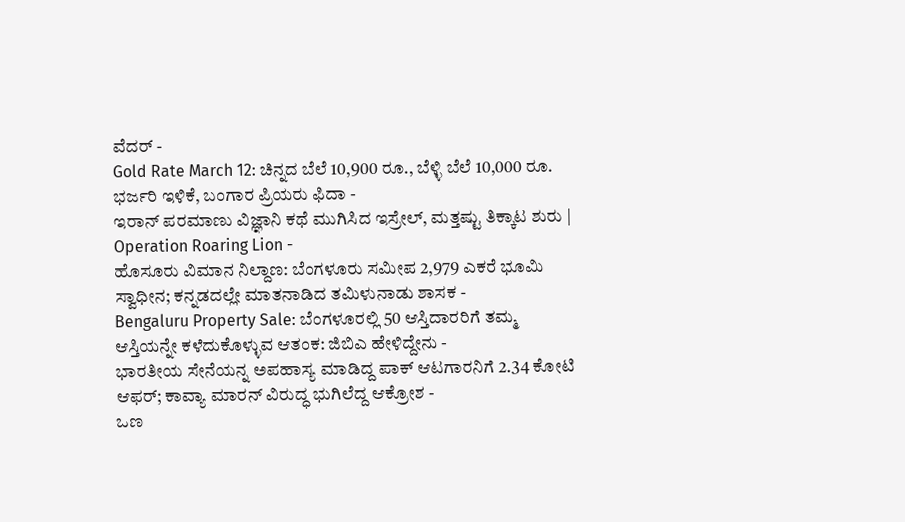ವೆದರ್ -
Gold Rate March 12: ಚಿನ್ನದ ಬೆಲೆ 10,900 ರೂ., ಬೆಳ್ಳಿ ಬೆಲೆ 10,000 ರೂ. ಭರ್ಜರಿ ಇಳಿಕೆ, ಬಂಗಾರ ಪ್ರಿಯರು ಫಿದಾ -
ಇರಾನ್ ಪರಮಾಣು ವಿಜ್ಞಾನಿ ಕಥೆ ಮುಗಿಸಿದ ಇಸ್ರೇಲ್, ಮತ್ತಷ್ಟು ತಿಕ್ಕಾಟ ಶುರು | Operation Roaring Lion -
ಹೊಸೂರು ವಿಮಾನ ನಿಲ್ದಾಣ: ಬೆಂಗಳೂರು ಸಮೀಪ 2,979 ಎಕರೆ ಭೂಮಿ ಸ್ವಾಧೀನ; ಕನ್ನಡದಲ್ಲೇ ಮಾತನಾಡಿದ ತಮಿಳುನಾಡು ಶಾಸಕ -
Bengaluru Property Sale: ಬೆಂಗಳೂರಲ್ಲಿ 50 ಆಸ್ತಿದಾರರಿಗೆ ತಮ್ಮ ಆಸ್ತಿಯನ್ನೇ ಕಳೆದುಕೊಳ್ಳುವ ಆತಂಕ: ಜಿಬಿಎ ಹೇಳಿದ್ದೇನು -
ಭಾರತೀಯ ಸೇನೆಯನ್ನ ಅಪಹಾಸ್ಯ ಮಾಡಿದ್ದ ಪಾಕ್ ಆಟಗಾರನಿಗೆ 2.34 ಕೋಟಿ ಆಫರ್; ಕಾವ್ಯಾ ಮಾರನ್ ವಿರುದ್ಧ ಭುಗಿಲೆದ್ದ ಆಕ್ರೋಶ -
ಒಣ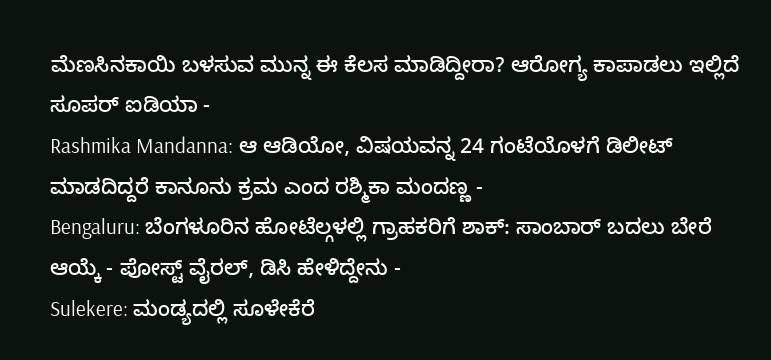ಮೆಣಸಿನಕಾಯಿ ಬಳಸುವ ಮುನ್ನ ಈ ಕೆಲಸ ಮಾಡಿದ್ದೀರಾ? ಆರೋಗ್ಯ ಕಾಪಾಡಲು ಇಲ್ಲಿದೆ ಸೂಪರ್ ಐಡಿಯಾ -
Rashmika Mandanna: ಆ ಆಡಿಯೋ, ವಿಷಯವನ್ನ 24 ಗಂಟೆಯೊಳಗೆ ಡಿಲೀಟ್ ಮಾಡದಿದ್ದರೆ ಕಾನೂನು ಕ್ರಮ ಎಂದ ರಶ್ಮಿಕಾ ಮಂದಣ್ಣ -
Bengaluru: ಬೆಂಗಳೂರಿನ ಹೋಟೆಲ್ಗಳಲ್ಲಿ ಗ್ರಾಹಕರಿಗೆ ಶಾಕ್: ಸಾಂಬಾರ್ ಬದಲು ಬೇರೆ ಆಯ್ಕೆ - ಪೋಸ್ಟ್ ವೈರಲ್, ಡಿಸಿ ಹೇಳಿದ್ದೇನು -
Sulekere: ಮಂಡ್ಯದಲ್ಲಿ ಸೂಳೇಕೆರೆ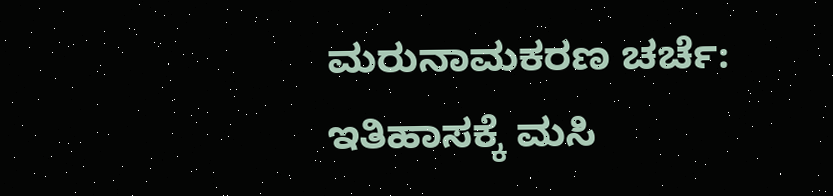ಮರುನಾಮಕರಣ ಚರ್ಚೆ: ಇತಿಹಾಸಕ್ಕೆ ಮಸಿ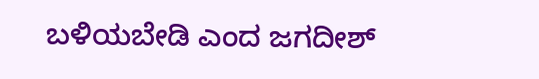ಬಳಿಯಬೇಡಿ ಎಂದ ಜಗದೀಶ್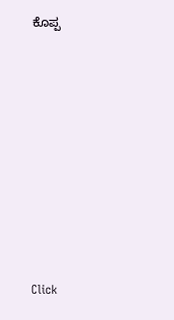ಕೊಪ್ಪ












Click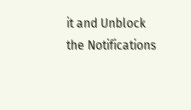it and Unblock the Notifications